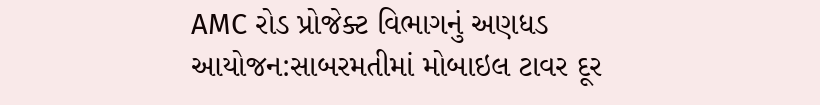AMC રોડ પ્રોજેક્ટ વિભાગનું અણધડ આયોજન:સાબરમતીમાં મોબાઇલ ટાવર દૂર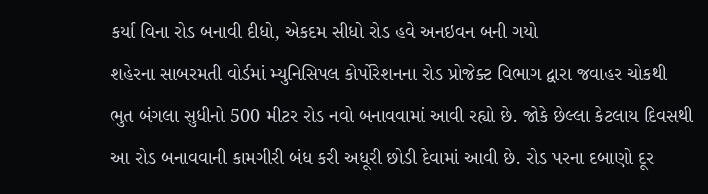કર્યા વિના રોડ બનાવી દીધો, એકદમ સીધો રોડ હવે અનઇવન બની ગયો
શહેરના સાબરમતી વોર્ડમાં મ્યુનિસિપલ કોર્પોરેશનના રોડ પ્રોજેક્ટ વિભાગ દ્વારા જવાહર ચોકથી ભુત બંગલા સુધીનો 500 મીટર રોડ નવો બનાવવામાં આવી રહ્યો છે. જોકે છેલ્લા કેટલાય દિવસથી આ રોડ બનાવવાની કામગીરી બંધ કરી અધૂરી છોડી દેવામાં આવી છે. રોડ પરના દબાણો દૂર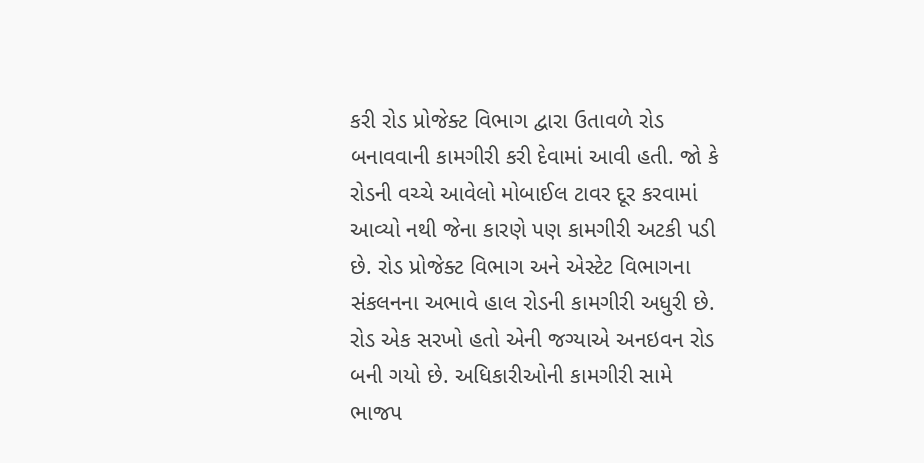કરી રોડ પ્રોજેક્ટ વિભાગ દ્વારા ઉતાવળે રોડ બનાવવાની કામગીરી કરી દેવામાં આવી હતી. જો કે રોડની વચ્ચે આવેલો મોબાઈલ ટાવર દૂર કરવામાં આવ્યો નથી જેના કારણે પણ કામગીરી અટકી પડી છે. રોડ પ્રોજેક્ટ વિભાગ અને એસ્ટેટ વિભાગના સંકલનના અભાવે હાલ રોડની કામગીરી અધુરી છે. રોડ એક સરખો હતો એની જગ્યાએ અનઇવન રોડ બની ગયો છે. અધિકારીઓની કામગીરી સામે ભાજપ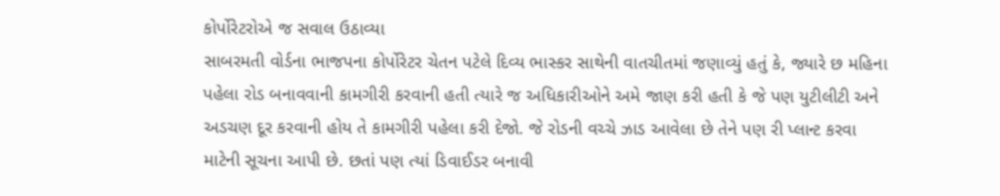કોર્પોરેટરોએ જ સવાલ ઉઠાવ્યા
સાબરમતી વોર્ડના ભાજપના કોર્પોરેટર ચેતન પટેલે દિવ્ય ભાસ્કર સાથેની વાતચીતમાં જણાવ્યું હતું કે, જ્યારે છ મહિના પહેલા રોડ બનાવવાની કામગીરી કરવાની હતી ત્યારે જ અધિકારીઓને અમે જાણ કરી હતી કે જે પણ યુટીલીટી અને અડચણ દૂર કરવાની હોય તે કામગીરી પહેલા કરી દેજો. જે રોડની વચ્ચે ઝાડ આવેલા છે તેને પણ રી પ્લાન્ટ કરવા માટેની સૂચના આપી છે. છતાં પણ ત્યાં ડિવાઈડર બનાવી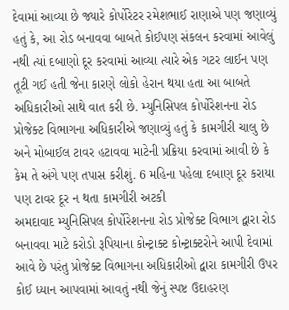દેવામાં આવ્યા છે જ્યારે કોર્પોરેટર રમેશભાઈ રાણાએ પણ જણાવ્યું હતું કે, આ રોડ બનાવવા બાબતે કોઈપણ સંકલન કરવામાં આવેલું નથી ત્યાં દબાણો દૂર કરવામાં આવ્યા ત્યારે એક ગટર લાઈન પણ તૂટી ગઈ હતી જેના કારણે લોકો હેરાન થયા હતા આ બાબતે અધિકારીઓ સાથે વાત કરી છે. મ્યુનિસિપલ કોર્પોરેશનના રોડ પ્રોજેક્ટ વિભાગના અધિકારીએ જણાવ્યું હતું કે કામગીરી ચાલુ છે અને મોબાઈલ ટાવર હટાવવા માટેની પ્રક્રિયા કરવામાં આવી છે કે કેમ તે અંગે પણ તપાસ કરીશું. 6 મહિના પહેલા દબાણ દૂર કરાયા પણ ટાવર દૂર ન થતા કામગીરી અટકી
અમદાવાદ મ્યુનિસિપલ કોર્પોરેશનના રોડ પ્રોજેક્ટ વિભાગ દ્વારા રોડ બનાવવા માટે કરોડો રૂપિયાના કોન્ટ્રાક્ટ કોન્ટ્રાક્ટરોને આપી દેવામાં આવે છે પરંતુ પ્રોજેક્ટ વિભાગના અધિકારીઓ દ્વારા કામગીરી ઉપર કોઈ ધ્યાન આપવામાં આવતું નથી જેનું સ્પષ્ટ ઉદાહરણ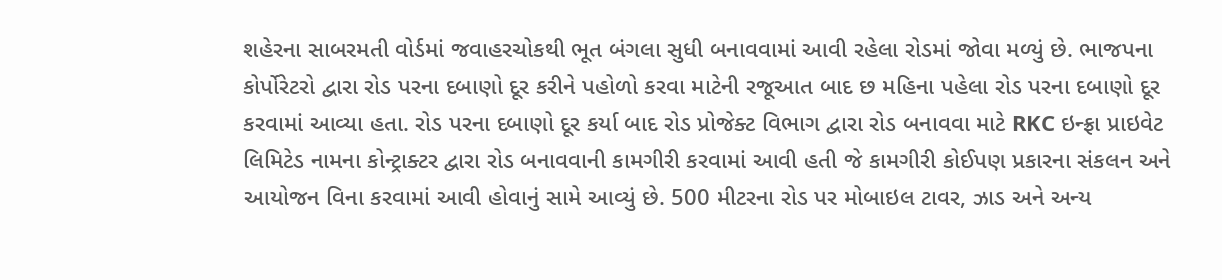શહેરના સાબરમતી વોર્ડમાં જવાહરચોકથી ભૂત બંગલા સુધી બનાવવામાં આવી રહેલા રોડમાં જોવા મળ્યું છે. ભાજપના કોર્પોરેટરો દ્વારા રોડ પરના દબાણો દૂર કરીને પહોળો કરવા માટેની રજૂઆત બાદ છ મહિના પહેલા રોડ પરના દબાણો દૂર કરવામાં આવ્યા હતા. રોડ પરના દબાણો દૂર કર્યા બાદ રોડ પ્રોજેક્ટ વિભાગ દ્વારા રોડ બનાવવા માટે RKC ઇન્ફ્રા પ્રાઇવેટ લિમિટેડ નામના કોન્ટ્રાક્ટર દ્વારા રોડ બનાવવાની કામગીરી કરવામાં આવી હતી જે કામગીરી કોઈપણ પ્રકારના સંકલન અને આયોજન વિના કરવામાં આવી હોવાનું સામે આવ્યું છે. 500 મીટરના રોડ પર મોબાઇલ ટાવર, ઝાડ અને અન્ય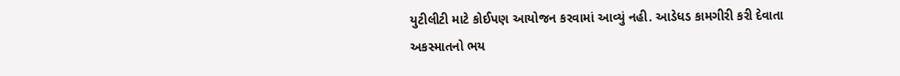યુટીલીટી માટે કોઈપણ આયોજન કરવામાં આવ્યું નહી. આડેધડ કામગીરી કરી દેવાતા અકસ્માતનો ભય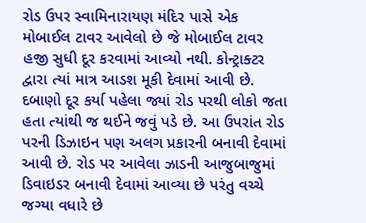રોડ ઉપર સ્વામિનારાયણ મંદિર પાસે એક મોબાઈલ ટાવર આવેલો છે જે મોબાઈલ ટાવર હજી સુધી દૂર કરવામાં આવ્યો નથી. કોન્ટ્રાક્ટર દ્વારા ત્યાં માત્ર આડશ મૂકી દેવામાં આવી છે. દબાણો દૂર કર્યા પહેલા જ્યાં રોડ પરથી લોકો જતા હતા ત્યાંથી જ થઈને જવું પડે છે. આ ઉપરાંત રોડ પરની ડિઝાઇન પણ અલગ પ્રકારની બનાવી દેવામાં આવી છે. રોડ પર આવેલા ઝાડની આજુબાજુમાં ડિવાઇડર બનાવી દેવામાં આવ્યા છે પરંતુ વચ્ચે જગ્યા વધારે છે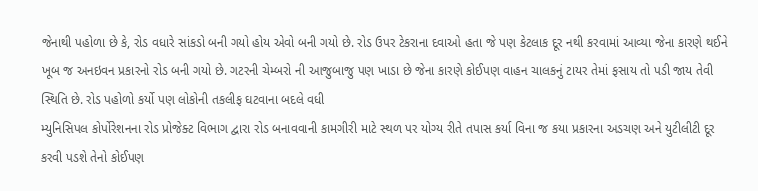જેનાથી પહોળા છે કે, રોડ વધારે સાંકડો બની ગયો હોય એવો બની ગયો છે. રોડ ઉપર ટેકરાના દવાઓ હતા જે પણ કેટલાક દૂર નથી કરવામાં આવ્યા જેના કારણે થઈને ખૂબ જ અનઇવન પ્રકારનો રોડ બની ગયો છે. ગટરની ચેમ્બરો ની આજુબાજુ પણ ખાડા છે જેના કારણે કોઈપણ વાહન ચાલકનું ટાયર તેમાં ફસાય તો પડી જાય તેવી સ્થિતિ છે. રોડ પહોળો કર્યો પણ લોકોની તકલીફ ઘટવાના બદલે વધી
મ્યુનિસિપલ કોર્પોરેશનના રોડ પ્રોજેક્ટ વિભાગ દ્વારા રોડ બનાવવાની કામગીરી માટે સ્થળ પર યોગ્ય રીતે તપાસ કર્યા વિના જ કયા પ્રકારના અડચણ અને યુટીલીટી દૂર કરવી પડશે તેનો કોઈપણ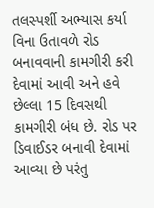તલસ્પર્શી અભ્યાસ કર્યા વિના ઉતાવળે રોડ બનાવવાની કામગીરી કરી દેવામાં આવી અને હવે છેલ્લા 15 દિવસથી કામગીરી બંધ છે. રોડ પર ડિવાઈડર બનાવી દેવામાં આવ્યા છે પરંતુ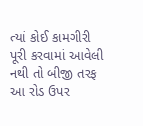ત્યાં કોઈ કામગીરી પૂરી કરવામાં આવેલી નથી તો બીજી તરફ આ રોડ ઉપર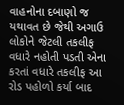વાહનોના દબાણો જ યથાવત છે જેથી અગાઉ લોકોને જેટલી તકલીફ વધારે નહોતી પડતી એના કરતાં વધારે તકલીફ આ રોડ પહોળો કર્યા બાદ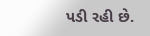પડી રહી છે.